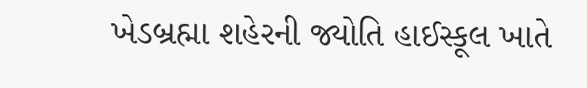ખેડબ્રહ્મા શહેરની જ્યોતિ હાઈસ્કૂલ ખાતે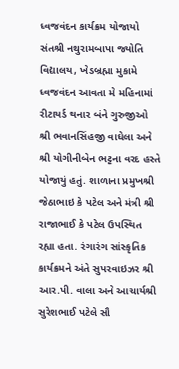ધ્વજવંદન કાર્યક્રમ યોજાયો
સંતશ્રી નથુરામબાપા જ્યોતિ વિદ્યાલય, ખેડબ્રહ્મા મુકામે ધ્વજવંદન આવતા મે મહિનામાં રીટાયર્ડ થનાર બંને ગુરુજીઓ શ્રી ભવાનસિંહજી વાઘેલા અને શ્રી યોગીનીબેન ભટ્ટના વરદ હસ્તે યોજાયું હતું. શાળાના પ્રમુખશ્રી જેઠાભાઇ કે પટેલ અને મંત્રી શ્રી રાજાભાઈ કે પટેલ ઉપસ્થિત રહ્યા હતા. રંગારંગ સાંસ્કૃતિક કાર્યક્રમને અંતે સુપરવાઇઝર શ્રી આર.પી. વાલા અને આચાર્યશ્રી સુરેશભાઈ પટેલે સૌ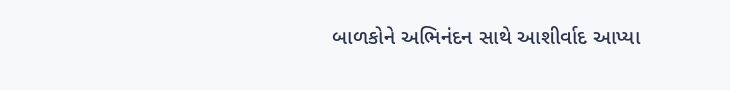બાળકોને અભિનંદન સાથે આશીર્વાદ આપ્યા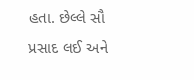હતા. છેલ્લે સૌ પ્રસાદ લઈ અને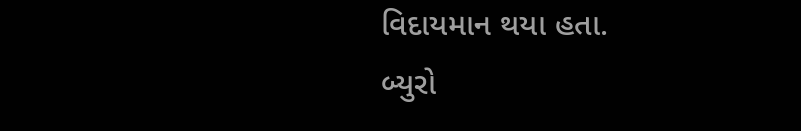વિદાયમાન થયા હતા.
બ્યુરો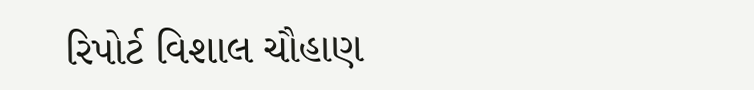રિપોર્ટ વિશાલ ચૌહાણ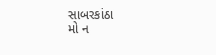સાબરકાંઠા
મો ન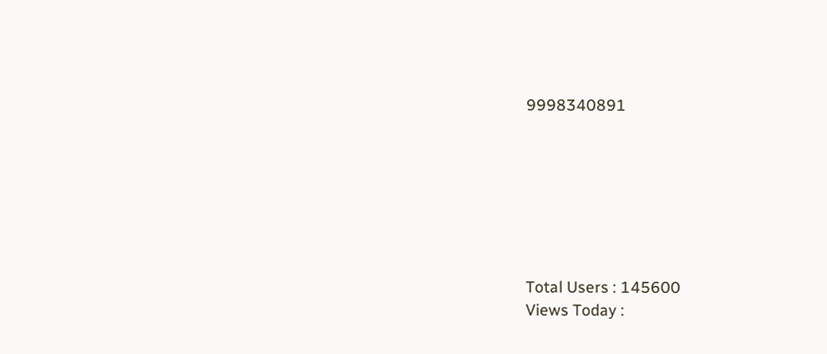9998340891







Total Users : 145600
Views Today :